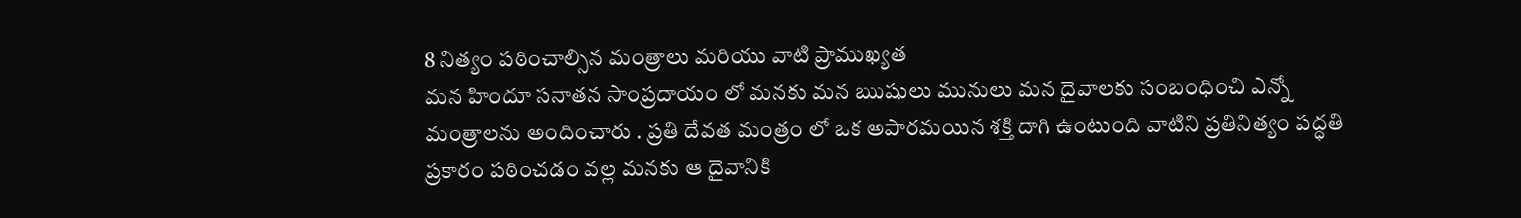8 నిత్యం పఠించాల్సిన మంత్రాలు మరియు వాటి ప్రాముఖ్యత
మన హిందూ సనాతన సాంప్రదాయం లో మనకు మన ఋషులు మునులు మన దైవాలకు సంబంధించి ఎన్నో మంత్రాలను అందించారు . ప్రతి దేవత మంత్రం లో ఒక అపారమయిన శక్తి దాగి ఉంటుంది వాటిని ప్రతినిత్యం పద్ధతి ప్రకారం పఠించడం వల్ల మనకు ఆ దైవానికి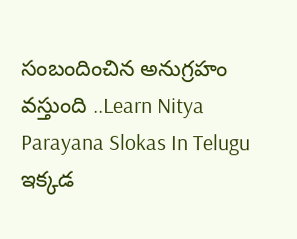సంబందించిన అనుగ్రహం వస్తుంది ..Learn Nitya Parayana Slokas In Telugu ఇక్కడ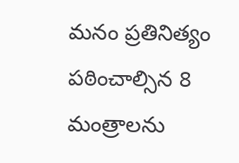మనం ప్రతినిత్యం పఠించాల్సిన 8 మంత్రాలను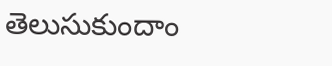తెలుసుకుందాం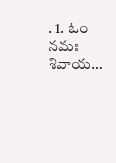. 1. ఓం నమః శివాయ…